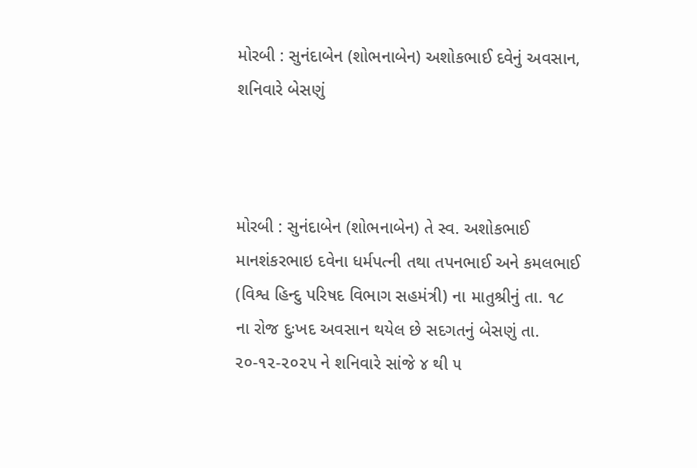મોરબી : સુનંદાબેન (શોભનાબેન) અશોકભાઈ દવેનું અવસાન, શનિવારે બેસણું



મોરબી : સુનંદાબેન (શોભનાબેન) તે સ્વ. અશોકભાઈ માનશંકરભાઇ દવેના ધર્મપત્ની તથા તપનભાઈ અને કમલભાઈ (વિશ્વ હિન્દુ પરિષદ વિભાગ સહમંત્રી) ના માતુશ્રીનું તા. ૧૮ ના રોજ દુઃખદ અવસાન થયેલ છે સદગતનું બેસણું તા. ૨૦-૧૨-૨૦૨૫ ને શનિવારે સાંજે ૪ થી ૫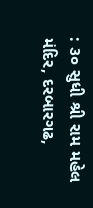: ૩૦ સુધી શ્રી રામ મહેલ મંદિર, દરબારગઢ,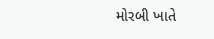મોરબી ખાતે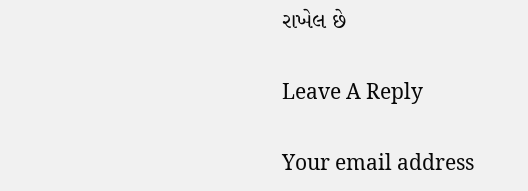રાખેલ છે

Leave A Reply

Your email address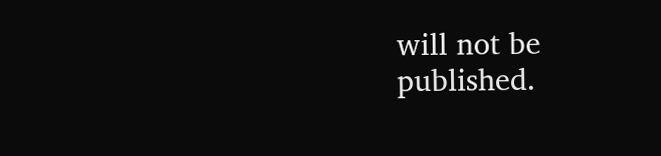will not be published.